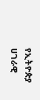የኢትዮጵያ ሀገራዊ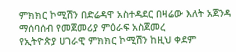ምክክር ኮሚሽን በድሬዳዋ አስተዳደር በዛሬው እለት አጀንዳ ማሰባሰብ የመጀመሪያ ምዕራፍ አስጀመረ
የኢትዮጵያ ሀገራዊ ምክክር ኮሚሽን ከዚህ ቀደም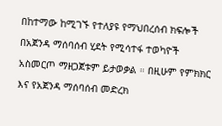በከተማው ከሚገኙ የተለያዩ የማህበረሰብ ክፍሎች በአጀንዳ ማሰባሰብ ሂደት የሚሳተፋ ተወካዮች አስመርጦ ማዘጋጀቱም ይታወቃል ። በዚሁም የምክክር እና የአጀንዳ ማሰባሰብ መድረክ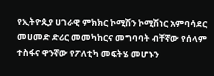የኢትዮጲያ ሀገራዊ ምክክር ኮሚሽን ኮሚሽነር አምባሳደር መሀመድ ድሪር መመካከርና መግባባት ብቸኛው የሰላም ተስፋና ዋንኛው የፖለቲካ መፍትሄ መሆኑን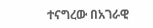ተናግረው በአገራዊ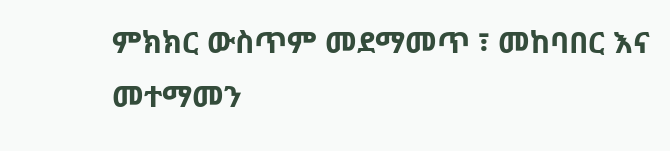ምክክር ውስጥም መደማመጥ ፣ መከባበር እና መተማመን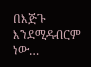በእጅጉ እንደሚዳብርም ነው…